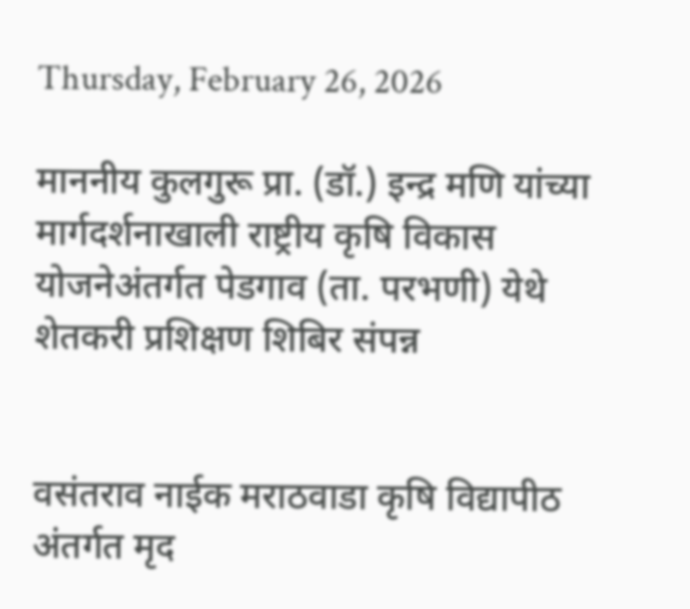Thursday, February 26, 2026

माननीय कुलगुरू प्रा. (डॉ.) इन्द्र मणि यांच्या मार्गदर्शनाखाली राष्ट्रीय कृषि विकास योजनेअंतर्गत पेडगाव (ता. परभणी) येथे शेतकरी प्रशिक्षण शिबिर संपन्न


वसंतराव नाईक मराठवाडा कृषि विद्यापीठ अंतर्गत मृद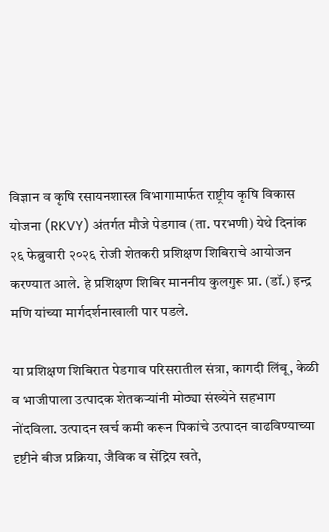विज्ञान व कृषि रसायनशास्त्र विभागामार्फत राष्ट्रीय कृषि विकास योजना (RKVY) अंतर्गत मौजे पेडगाव (ता. परभणी) येथे दिनांक २६ फेब्रुवारी २०२६ रोजी शेतकरी प्रशिक्षण शिबिराचे आयोजन करण्यात आले. हे प्रशिक्षण शिबिर माननीय कुलगुरू प्रा. (डॉ.) इन्द्र मणि यांच्या मार्गदर्शनाखाली पार पडले.

या प्रशिक्षण शिबिरात पेडगाव परिसरातील संत्रा, कागदी लिंबू, केळी व भाजीपाला उत्पादक शेतकऱ्यांनी मोठ्या संख्येने सहभाग नोंदविला. उत्पादन खर्च कमी करून पिकांचे उत्पादन वाढविण्याच्या दृष्टीने बीज प्रक्रिया, जैविक व सेंद्रिय खते,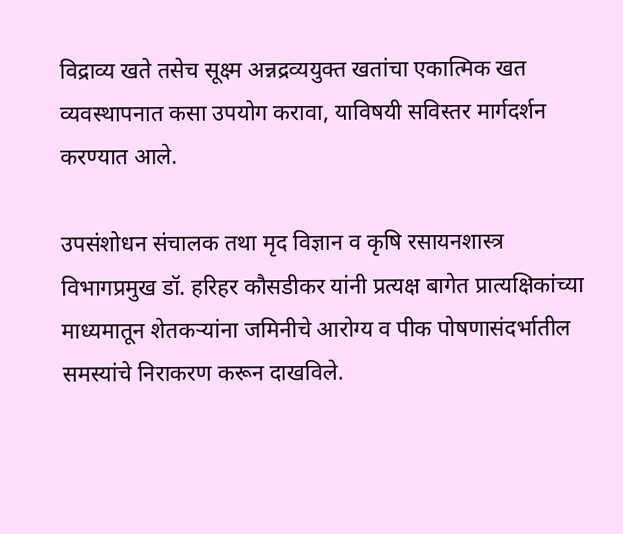विद्राव्य खते तसेच सूक्ष्म अन्नद्रव्ययुक्त खतांचा एकात्मिक खत व्यवस्थापनात कसा उपयोग करावा, याविषयी सविस्तर मार्गदर्शन करण्यात आले.

उपसंशोधन संचालक तथा मृद विज्ञान व कृषि रसायनशास्त्र विभागप्रमुख डॉ. हरिहर कौसडीकर यांनी प्रत्यक्ष बागेत प्रात्यक्षिकांच्या माध्यमातून शेतकऱ्यांना जमिनीचे आरोग्य व पीक पोषणासंदर्भातील समस्यांचे निराकरण करून दाखविले.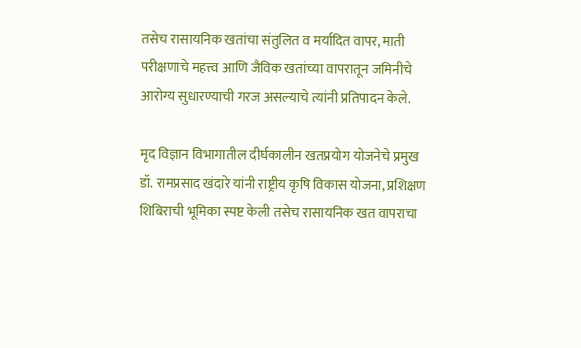तसेच रासायनिक खतांचा संतुलित व मर्यादित वापर, माती परीक्षणाचे महत्त्व आणि जैविक खतांच्या वापरातून जमिनीचे आरोग्य सुधारण्याची गरज असल्याचे त्यांनी प्रतिपादन केले.

मृद विज्ञान विभागातील दीर्घकालीन खतप्रयोग योजनेचे प्रमुख डॉ. रामप्रसाद खंदारे यांनी राष्ट्रीय कृषि विकास योजना, प्रशिक्षण शिबिराची भूमिका स्पष्ट केली तसेच रासायनिक खत वापराचा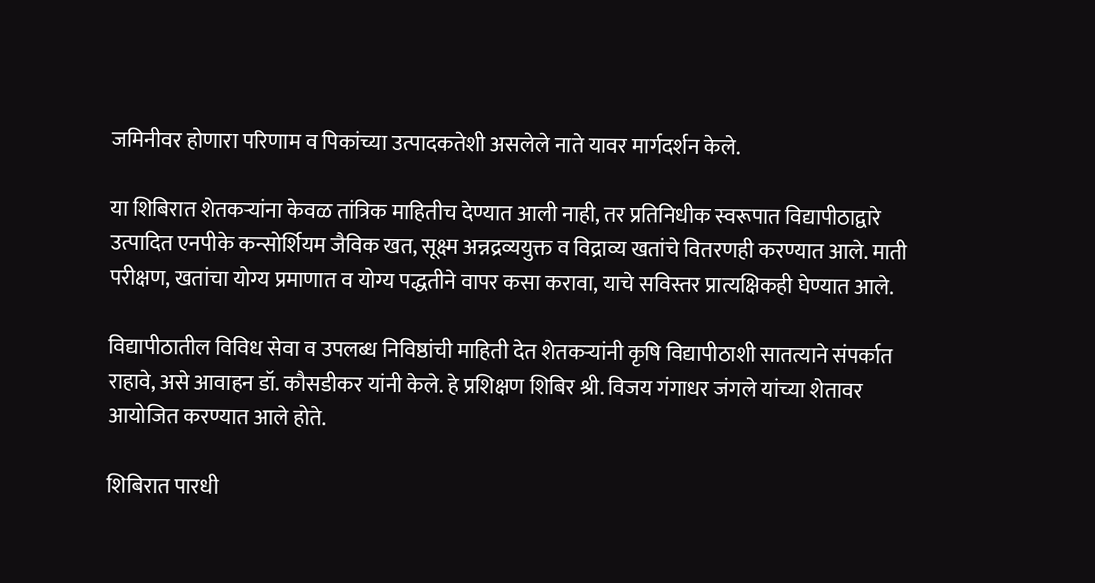जमिनीवर होणारा परिणाम व पिकांच्या उत्पादकतेशी असलेले नाते यावर मार्गदर्शन केले.

या शिबिरात शेतकऱ्यांना केवळ तांत्रिक माहितीच देण्यात आली नाही, तर प्रतिनिधीक स्वरूपात विद्यापीठाद्वारे उत्पादित एनपीके कन्सोर्शियम जैविक खत, सूक्ष्म अन्नद्रव्ययुक्त व विद्राव्य खतांचे वितरणही करण्यात आले. माती परीक्षण, खतांचा योग्य प्रमाणात व योग्य पद्धतीने वापर कसा करावा, याचे सविस्तर प्रात्यक्षिकही घेण्यात आले.

विद्यापीठातील विविध सेवा व उपलब्ध निविष्ठांची माहिती देत शेतकऱ्यांनी कृषि विद्यापीठाशी सातत्याने संपर्कात राहावे, असे आवाहन डॉ. कौसडीकर यांनी केले. हे प्रशिक्षण शिबिर श्री. विजय गंगाधर जंगले यांच्या शेतावर आयोजित करण्यात आले होते.

शिबिरात पारधी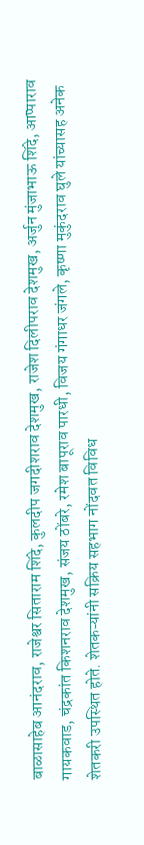बाळासाहेब आनंदराव, राजेश्वर सिताराम शिंदे, कुलदीप जगदीशराव देशमुख, राजेश दिलीपराव देशमुख, अर्जुन मुंजाभाऊ शिंदे, आप्पाराव गायकवाड, चंद्रकांत किशनराव देशमुख, संजय ठोंबरे, रमेश बापूराव पारधी, विजय गंगाधर जंगले, कृष्णा मुकुंदराव घुले यांच्यासह अनेक शेतकरी उपस्थित होते. शेतकऱ्यांनी सक्रिय सहभाग नोंदवत विविध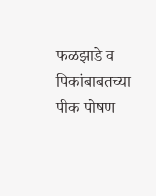फळझाडे व पिकांबाबतच्या पीक पोषण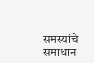समस्यांचे समाधान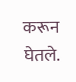करून घेतले.